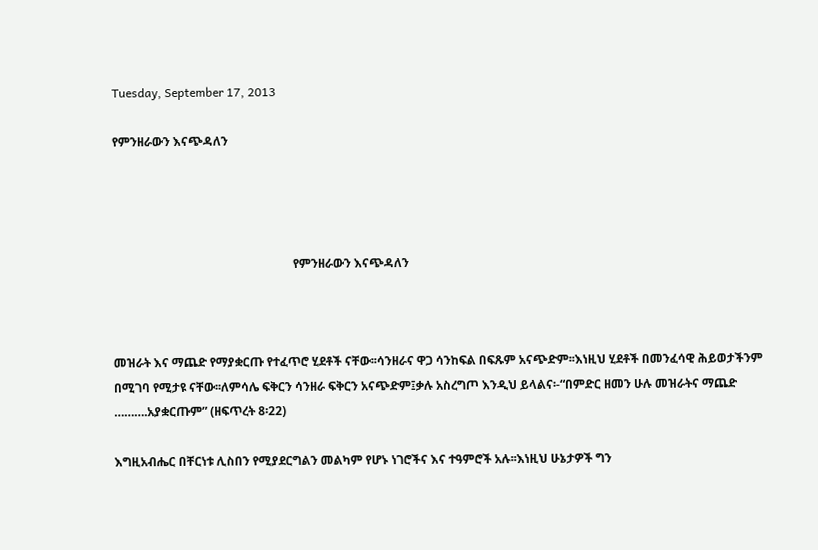Tuesday, September 17, 2013

የምንዘራውን እናጭዳለን




                                                            የምንዘራውን እናጭዳለን



መዝራት እና ማጨድ የማያቋርጡ የተፈጥሮ ሂደቶች ናቸው፡፡ሳንዘራና ዋጋ ሳንከፍል በፍጹም አናጭድም፡፡እነዚህ ሂደቶች በመንፈሳዊ ሕይወታችንም በሚገባ የሚታዩ ናቸው፡፡ለምሳሌ ፍቅርን ሳንዘራ ፍቅርን አናጭድም፤ቃሉ አስረግጦ እንዲህ ይላልና፡-“በምድር ዘመን ሁሉ መዝራትና ማጨድ ……….አያቋርጡም” (ዘፍጥረት 8፡22)

እግዚአብሔር በቸርነቱ ሊስበን የሚያደርግልን መልካም የሆኑ ነገሮችና እና ተዓምሮች አሉ፡፡እነዚህ ሁኔታዎች ግን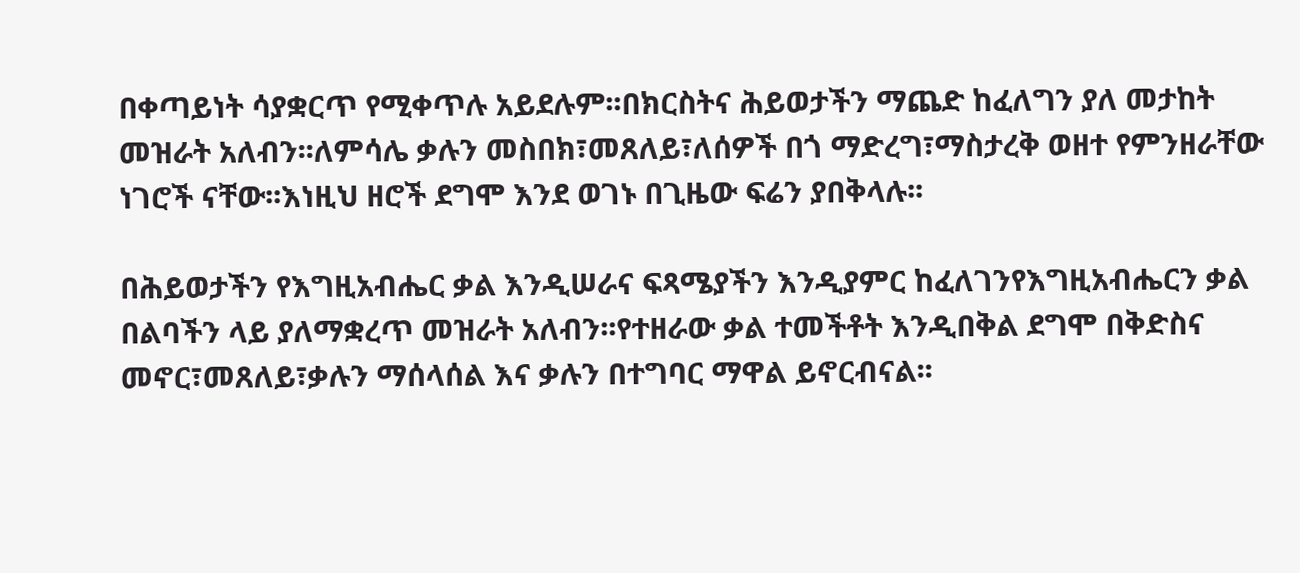በቀጣይነት ሳያቋርጥ የሚቀጥሉ አይደሉም፡፡በክርስትና ሕይወታችን ማጨድ ከፈለግን ያለ መታከት መዝራት አለብን፡፡ለምሳሌ ቃሉን መስበክ፣መጸለይ፣ለሰዎች በጎ ማድረግ፣ማስታረቅ ወዘተ የምንዘራቸው ነገሮች ናቸው፡፡እነዚህ ዘሮች ደግሞ እንደ ወገኑ በጊዜው ፍሬን ያበቅላሉ፡፡

በሕይወታችን የእግዚአብሔር ቃል እንዲሠራና ፍጻሜያችን እንዲያምር ከፈለገንየእግዚአብሔርን ቃል በልባችን ላይ ያለማቋረጥ መዝራት አለብን፡፡የተዘራው ቃል ተመችቶት እንዲበቅል ደግሞ በቅድስና መኖር፣መጸለይ፣ቃሉን ማሰላሰል እና ቃሉን በተግባር ማዋል ይኖርብናል፡፡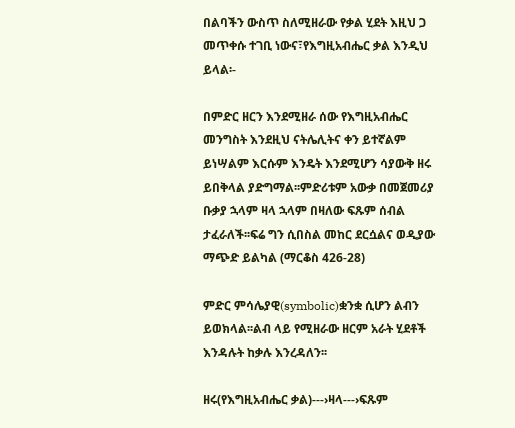በልባችን ውስጥ ስለሚዘራው የቃል ሂደት እዚህ ጋ መጥቀሱ ተገቢ ነውና፣የእግዚአብሔር ቃል እንዲህ ይላል፡-

በምድር ዘርን እንደሚዘራ ሰው የእግዚአብሔር መንግስት እንደዚህ ናትሌሊትና ቀን ይተኛልም ይነሣልም እርሱም እንዴት እንደሚሆን ሳያውቅ ዘሩ ይበቅላል ያድግማል፡፡ምድሪቱም አውቃ በመጀመሪያ ቡቃያ ኋላም ዛላ ኋላም በዛለው ፍጹም ሰብል ታፈራለች፡፡ፍሬ ግን ሲበስል መከር ደርሷልና ወዲያው ማጭድ ይልካል (ማርቆስ 426-28)

ምድር ምሳሌያዊ(symbolic)ቋንቋ ሲሆን ልብን ይወክላል፡፡ልብ ላይ የሚዘራው ዘርም አራት ሂደቶች እንዳሉት ከቃሉ እንረዳለን፡፡

ዘሩ(የእግዚአብሔር ቃል)---›ዛላ---›ፍጹም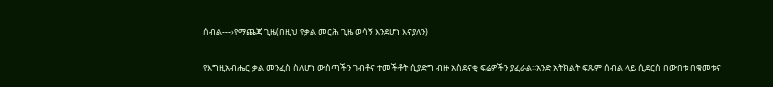ሰብል---›የማጨጃ ጊዜ(በዚህ የቃል መርሕ ጊዜ ወሳኝ እንደሆነ እናያለን)

የእግዚአብሔር ቃል መንፈስ ስለሆነ ውስጣችን ገብቶና ተመችቶት ሲያድግ ብዙ አስደናቂ ፍሬዎችን ያፈራል፡፡አንድ አትክልት ፍጹም ሰብል ላይ ሲደርስ በውበቱ በቁመቱና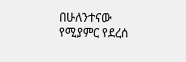በሁለንተናው የሚያምር የደረሰ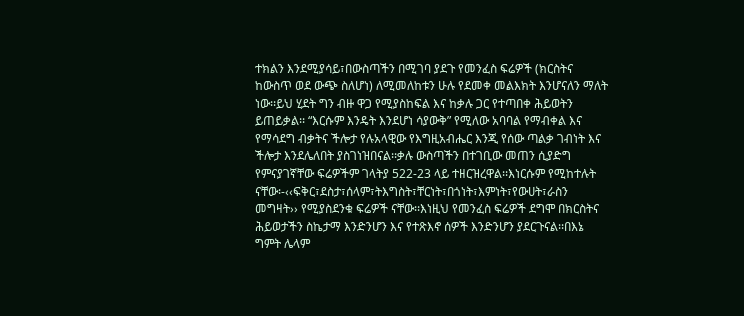ተክልን እንደሚያሳይ፣በውስጣችን በሚገባ ያደጉ የመንፈስ ፍሬዎች (ክርስትና ከውስጥ ወደ ውጭ ስለሆነ) ለሚመለከቱን ሁሉ የደመቀ መልእክት እንሆናለን ማለት ነው፡፡ይህ ሂደት ግን ብዙ ዋጋ የሚያስከፍል እና ከቃሉ ጋር የተጣበቀ ሕይወትን ይጠይቃል፡፡ “እርሱም እንዴት እንደሆነ ሳያውቅ” የሚለው አባባል የማብቀል እና የማሳደግ ብቃትና ችሎታ የሉአላዊው የእግዚአብሔር እንጂ የሰው ጣልቃ ገብነት እና ችሎታ እንደሌለበት ያስገነዝበናል፡፡ቃሉ ውስጣችን በተገቢው መጠን ሲያድግ የምናያገኛቸው ፍሬዎችም ገላትያ 522-23 ላይ ተዘርዝረዋል፡፡እነርሱም የሚከተሉት ናቸው፡-‹‹ፍቅር፣ደስታ፣ሰላም፣ትእግስት፣ቸርነት፣በጎነት፣እምነት፣የውሀት፣ራስን መግዛት›› የሚያስደንቁ ፍሬዎች ናቸው፡፡እነዚህ የመንፈስ ፍሬዎች ደግሞ በክርስትና ሕይወታችን ስኬታማ እንድንሆን እና የተጽእኖ ሰዎች እንድንሆን ያደርጉናል፡፡በእኔ ግምት ሌላም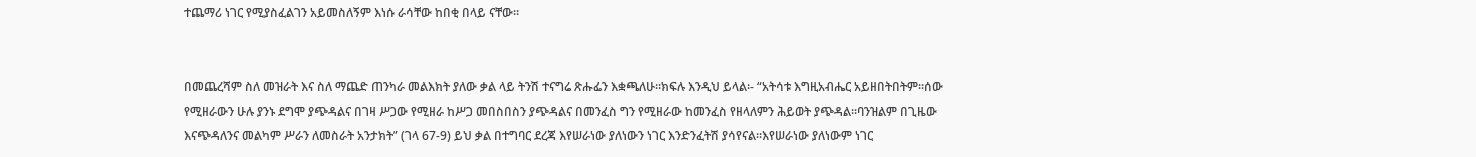ተጨማሪ ነገር የሚያስፈልገን አይመስለኝም እነሱ ራሳቸው ከበቂ በላይ ናቸው፡፡


በመጨረሻም ስለ መዝራት እና ስለ ማጨድ ጠንካራ መልእክት ያለው ቃል ላይ ትንሽ ተናግሬ ጽሑፌን እቋጫለሁ፡፡ክፍሉ እንዲህ ይላል፡- “አትሳቱ እግዚአብሔር አይዘበትበትም፡፡ሰው የሚዘራውን ሁሉ ያንኑ ደግሞ ያጭዳልና በገዛ ሥጋው የሚዘራ ከሥጋ መበስበስን ያጭዳልና በመንፈስ ግን የሚዘራው ከመንፈስ የዘላለምን ሕይወት ያጭዳል፡፡ባንዝልም በጊዜው እናጭዳለንና መልካም ሥራን ለመስራት አንታክት” (ገላ 67-9) ይህ ቃል በተግባር ደረጃ እየሠራነው ያለነውን ነገር እንድንፈትሽ ያሳየናል፡፡እየሠራነው ያለነውም ነገር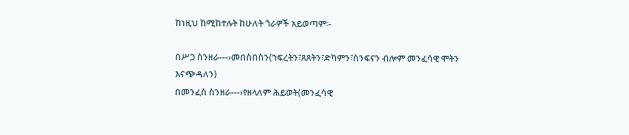ከነዚህ ከሚከተሉት ከሁለት ጎራዎች አይወጣም፡-

በሥጋ ስንዘራ---›መበስበስን(ኀፍረትን፣ጸጸትን፣ድካምን፣ስንፍናን ብሎም መንፈሳዊ ሞትን እናጭዳለን)
በመንፈስ ስንዘራ---›የዘላለም ሕይወት(መንፈሳዊ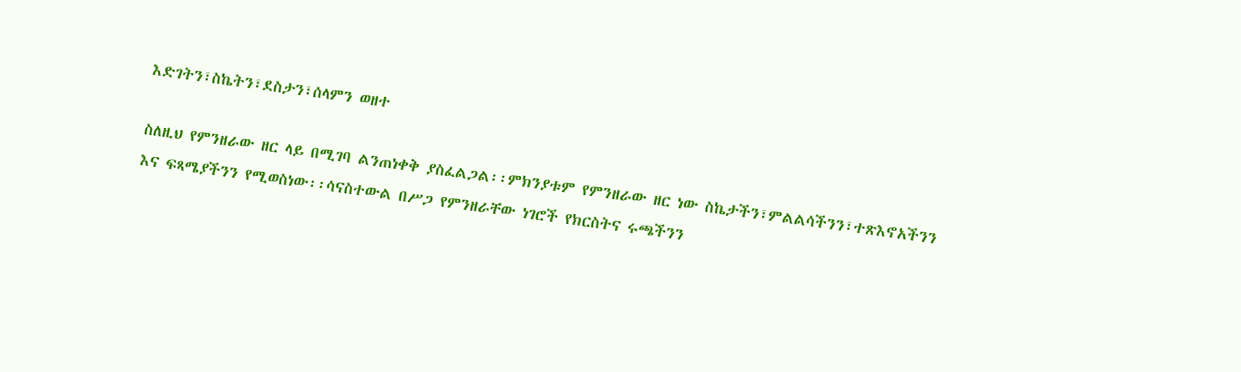እድገትን፣ስኬትን፣ደስታን፣ሰላምን ወዘተ

ስለዚህ የምንዘራው ዘር ላይ በሚገባ ልንጠነቀቅ ያስፈልጋል፡፡ምክንያቱም የምንዘራው ዘር ነው ስኬታችን፣ምልልሳችንን፣ተጽእኖአችንን እና ፍጻሜያችንን የሚወስነው፡፡ሳናስተውል በሥጋ የምንዘራቸው ነገሮች የክርስትና ሩጫችንን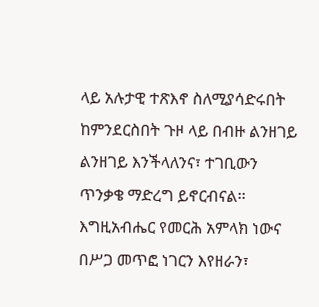ላይ አሉታዊ ተጽእኖ ስለሚያሳድሩበት ከምንደርስበት ጉዞ ላይ በብዙ ልንዘገይ ልንዘገይ እንችላለንና፣ ተገቢውን ጥንቃቄ ማድረግ ይኖርብናል፡፡እግዚአብሔር የመርሕ አምላክ ነውና በሥጋ መጥፎ ነገርን እየዘራን፣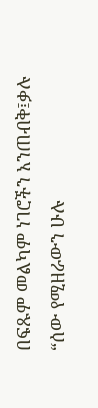በፍጹም መልካም ነገሮችን አንጠብቅ፤ቃሉ “ሰው የሚዘራውን ሁሉ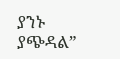ያንኑ ያጭዳል”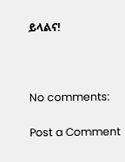ይላልና!



No comments:

Post a Comment